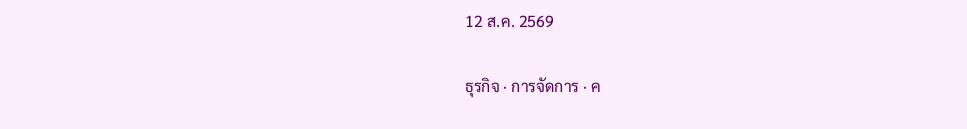12 ส.ค. 2569

ธุรกิจ · การจัดการ · ค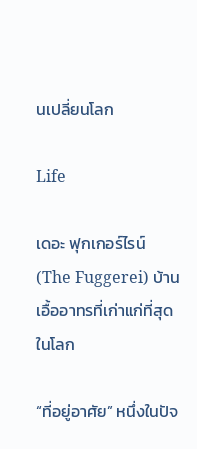นเปลี่ยนโลก

Life

เดอะ ฟุกเกอร์ไรน์ (The Fuggerei) บ้านเอื้ออาทรที่เก่าแก่ที่สุดในโลก

“ที่อยู่อาศัย” หนึ่งในปัจ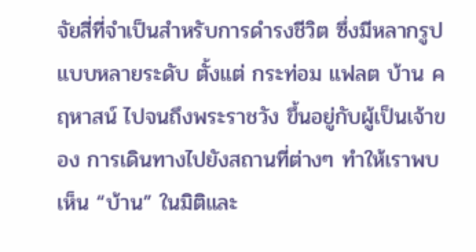จัยสี่ที่จำเป็นสำหรับการดำรงชีวิต ซึ่งมีหลากรูปแบบหลายระดับ ตั้งแต่ กระท่อม แฟลต บ้าน คฤหาสน์ ไปจนถึงพระราชวัง ขึ้นอยู่กับผู้เป็นเจ้าของ การเดินทางไปยังสถานที่ต่างๆ ทำให้เราพบเห็น “บ้าน” ในมิติและ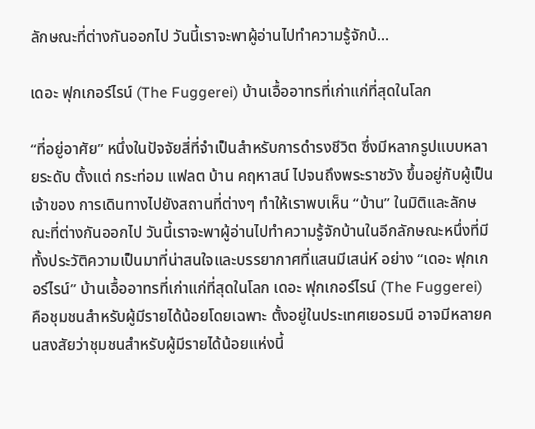ลักษณะที่ต่างกันออกไป วันนี้เราจะพาผู้อ่านไปทำความรู้จักบ้…

เดอะ ฟุกเกอร์ไรน์ (The Fuggerei) บ้านเอื้ออาทรที่เก่าแก่ที่สุดในโลก

“ที่อยู่อาศัย” หนึ่งในปัจจัยสี่ที่จำเป็นสำหรับการดำรงชีวิต ซึ่งมีหลากรูปแบบหลายระดับ ตั้งแต่ กระท่อม แฟลต บ้าน คฤหาสน์ ไปจนถึงพระราชวัง ขึ้นอยู่กับผู้เป็นเจ้าของ การเดินทางไปยังสถานที่ต่างๆ ทำให้เราพบเห็น “บ้าน” ในมิติและลักษณะที่ต่างกันออกไป วันนี้เราจะพาผู้อ่านไปทำความรู้จักบ้านในอีกลักษณะหนึ่งที่มีทั้งประวัติความเป็นมาที่น่าสนใจและบรรยากาศที่แสนมีเสน่ห์ อย่าง “เดอะ ฟุกเกอร์ไรน์” บ้านเอื้ออาทรที่เก่าแก่ที่สุดในโลก เดอะ ฟุกเกอร์ไรน์ (The Fuggerei) คือชุมชนสำหรับผู้มีรายได้น้อยโดยเฉพาะ ตั้งอยู่ในประเทศเยอรมนี อาจมีหลายคนสงสัยว่าชุมชนสำหรับผู้มีรายได้น้อยแห่งนี้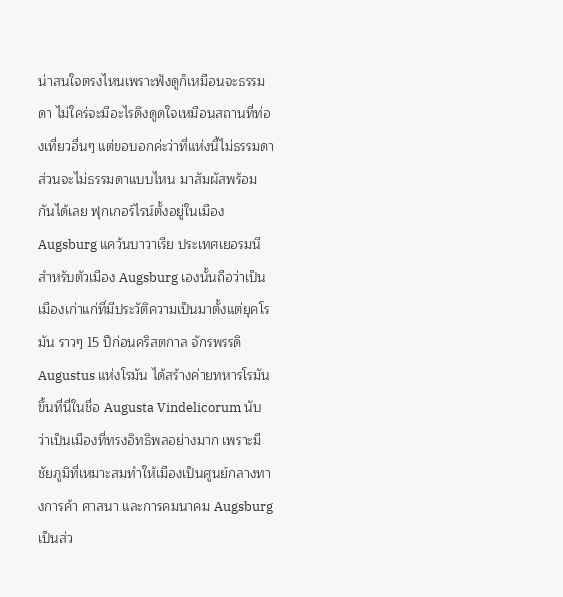น่าสนใจตรงไหนเพราะฟังดูก็เหมือนจะธรรมดา ไม่ใคร่จะมีอะไรดึงดูดใจเหมือนสถานที่ท่องเที่ยวอื่นๆ แต่ขอบอกค่ะว่าที่แห่งนี้ไม่ธรรมดา ส่วนจะไม่ธรรมดาแบบไหน มาสัมผัสพร้อมกันได้เลย ฟุกเกอร์ไรน์ตั้งอยู่ในเมือง Augsburg แคว้นบาวาเรีย ประเทศเยอรมนี สำหรับตัวเมือง Augsburg เองนั้นถือว่าเป็นเมืองเก่าแก่ที่มีประวัติความเป็นมาตั้งแต่ยุคโรมัน ราวๆ 15 ปีก่อนคริสตกาล จักรพรรดิ Augustus แห่งโรมัน ได้สร้างค่ายทหารโรมันขึ้นที่นี่ในชื่อ Augusta Vindelicorum นับว่าเป็นเมืองที่ทรงอิทธิพลอย่างมาก เพราะมีชัยภูมิที่เหมาะสมทำให้เมืองเป็นศูนย์กลางทางการค้า ศาสนา และการคมนาคม Augsburg เป็นส่ว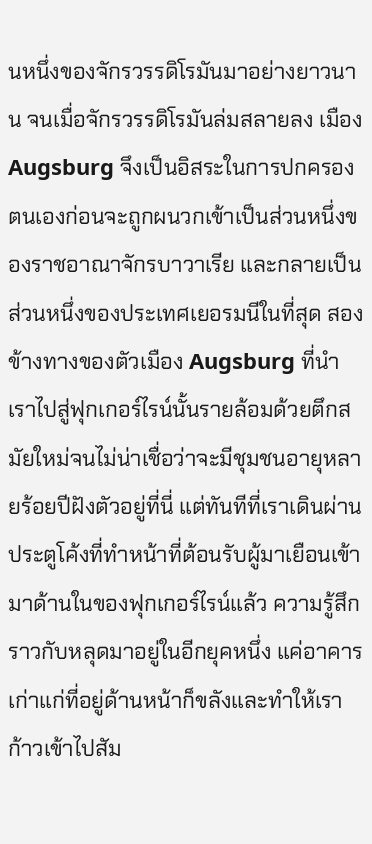นหนึ่งของจักรวรรดิโรมันมาอย่างยาวนาน จนเมื่อจักรวรรดิโรมันล่มสลายลง เมือง Augsburg จึงเป็นอิสระในการปกครองตนเองก่อนจะถูกผนวกเข้าเป็นส่วนหนึ่งของราชอาณาจักรบาวาเรีย และกลายเป็นส่วนหนึ่งของประเทศเยอรมนีในที่สุด สองข้างทางของตัวเมือง Augsburg ที่นำเราไปสู่ฟุกเกอร์ไรน์นั้นรายล้อมด้วยตึกสมัยใหม่จนไม่น่าเชื่อว่าจะมีชุมชนอายุหลายร้อยปีฝังตัวอยู่ที่นี่ แต่ทันทีที่เราเดินผ่านประตูโค้งที่ทำหน้าที่ต้อนรับผู้มาเยือนเข้ามาด้านในของฟุกเกอร์ไรน์แล้ว ความรู้สึกราวกับหลุดมาอยู่ในอีกยุคหนึ่ง แค่อาคารเก่าแก่ที่อยู่ด้านหน้าก็ขลังและทำให้เราก้าวเข้าไปสัม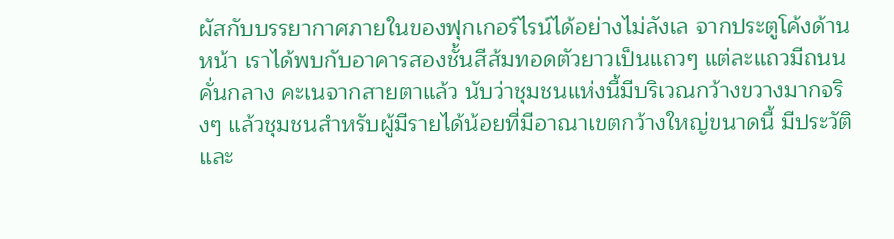ผัสกับบรรยากาศภายในของฟุกเกอร์ไรน์ได้อย่างไม่ลังเล จากประตูโค้งด้านหน้า เราได้พบกับอาคารสองชั้นสีส้มทอดตัวยาวเป็นแถวๆ แต่ละแถวมีถนนคั่นกลาง คะเนจากสายตาแล้ว นับว่าชุมชนแห่งนี้มีบริเวณกว้างขวางมากจริงๆ แล้วชุมชนสำหรับผู้มีรายได้น้อยที่มีอาณาเขตกว้างใหญ่ขนาดนี้ มีประวัติและ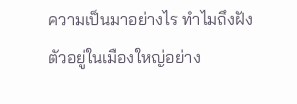ความเป็นมาอย่างไร ทำไมถึงฝังตัวอยู่ในเมืองใหญ่อย่าง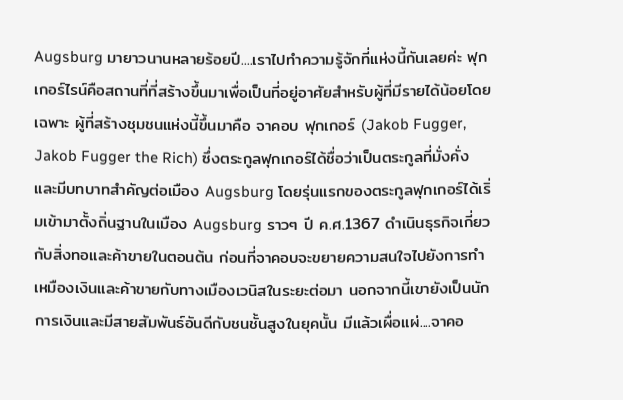Augsburg มายาวนานหลายร้อยปี....เราไปทำความรู้จักที่แห่งนี้กันเลยค่ะ ฟุกเกอร์ไรน์คือสถานที่ที่สร้างขึ้นมาเพื่อเป็นที่อยู่อาศัยสำหรับผู้ที่มีรายได้น้อยโดยเฉพาะ ผู้ที่สร้างชุมชนแห่งนี้ขึ้นมาคือ จาคอบ ฟุกเกอร์ (Jakob Fugger, Jakob Fugger the Rich) ซึ่งตระกูลฟุกเกอร์ได้ชื่อว่าเป็นตระกูลที่มั่งคั่งและมีบทบาทสำคัญต่อเมือง Augsburg โดยรุ่นแรกของตระกูลฟุกเกอร์ได้เริ่มเข้ามาตั้งถิ่นฐานในเมือง Augsburg ราวๆ ปี ค.ศ.1367 ดำเนินธุรกิจเกี่ยวกับสิ่งทอและค้าขายในตอนต้น ก่อนที่จาคอบจะขยายความสนใจไปยังการทำเหมืองเงินและค้าขายกับทางเมืองเวนิสในระยะต่อมา นอกจากนี้เขายังเป็นนักการเงินและมีสายสัมพันธ์อันดีกับชนชั้นสูงในยุคนั้น มีแล้วเผื่อแผ่....จาคอ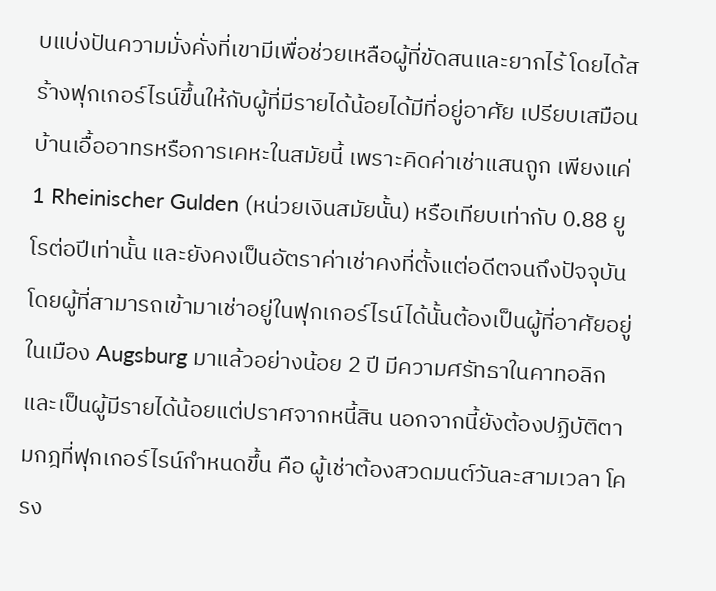บแบ่งปันความมั่งคั่งที่เขามีเพื่อช่วยเหลือผู้ที่ขัดสนและยากไร้ โดยได้สร้างฟุกเกอร์ไรน์ขึ้นให้กับผู้ที่มีรายได้น้อยได้มีที่อยู่อาศัย เปรียบเสมือนบ้านเอื้ออาทรหรือการเคหะในสมัยนี้ เพราะคิดค่าเช่าแสนถูก เพียงแค่ 1 Rheinischer Gulden (หน่วยเงินสมัยนั้น) หรือเทียบเท่ากับ 0.88 ยูโรต่อปีเท่านั้น และยังคงเป็นอัตราค่าเช่าคงที่ตั้งแต่อดีตจนถึงปัจจุบัน โดยผู้ที่สามารถเข้ามาเช่าอยู่ในฟุกเกอร์ไรน์ได้นั้นต้องเป็นผู้ที่อาศัยอยู่ในเมือง Augsburg มาแล้วอย่างน้อย 2 ปี มีความศรัทธาในคาทอลิก และเป็นผู้มีรายได้น้อยแต่ปราศจากหนี้สิน นอกจากนี้ยังต้องปฏิบัติตามกฎที่ฟุกเกอร์ไรน์กำหนดขึ้น คือ ผู้เช่าต้องสวดมนต์วันละสามเวลา โครง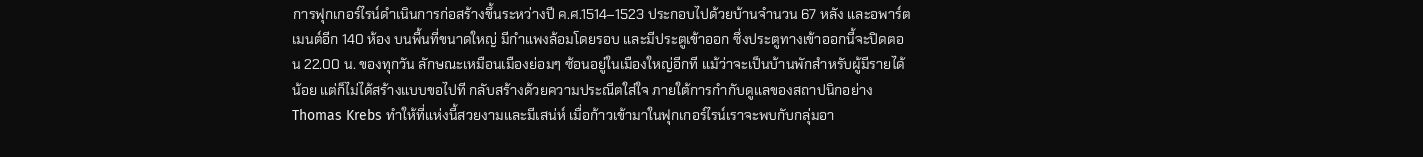การฟุกเกอร์ไรน์ดำเนินการก่อสร้างขึ้นระหว่างปี ค.ศ.1514–1523 ประกอบไปด้วยบ้านจำนวน 67 หลัง และอพาร์ตเมนต์อีก 140 ห้อง บนพื้นที่ขนาดใหญ่ มีกำแพงล้อมโดยรอบ และมีประตูเข้าออก ซึ่งประตูทางเข้าออกนี้จะปิดตอน 22.00 น. ของทุกวัน ลักษณะเหมือนเมืองย่อมๆ ซ้อนอยู่ในเมืองใหญ่อีกที แม้ว่าจะเป็นบ้านพักสำหรับผู้มีรายได้น้อย แต่ก็ไม่ได้สร้างแบบขอไปที กลับสร้างด้วยความประณีตใส่ใจ ภายใต้การกำกับดูแลของสถาปนิกอย่าง Thomas Krebs ทำให้ที่แห่งนี้สวยงามและมีเสน่ห์ เมื่อก้าวเข้ามาในฟุกเกอร์ไรน์เราจะพบกับกลุ่มอา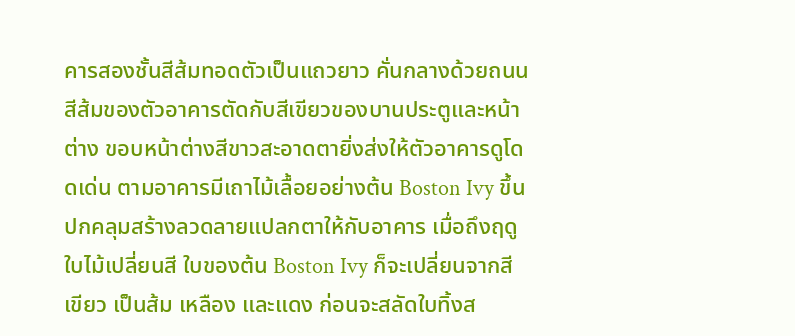คารสองชั้นสีส้มทอดตัวเป็นแถวยาว คั่นกลางด้วยถนน สีส้มของตัวอาคารตัดกับสีเขียวของบานประตูและหน้าต่าง ขอบหน้าต่างสีขาวสะอาดตายิ่งส่งให้ตัวอาคารดูโดดเด่น ตามอาคารมีเถาไม้เลื้อยอย่างต้น Boston Ivy ขึ้นปกคลุมสร้างลวดลายแปลกตาให้กับอาคาร เมื่อถึงฤดูใบไม้เปลี่ยนสี ใบของต้น Boston Ivy ก็จะเปลี่ยนจากสีเขียว เป็นส้ม เหลือง และแดง ก่อนจะสลัดใบทิ้งส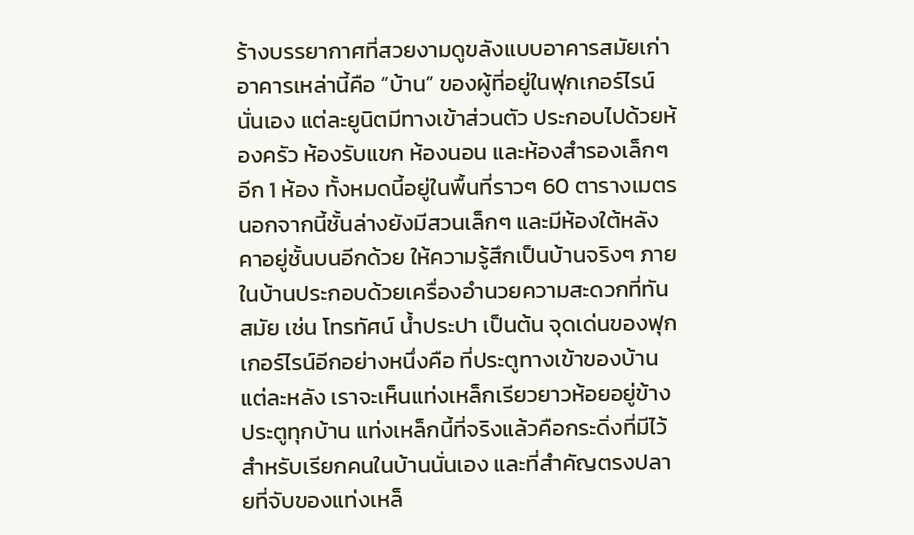ร้างบรรยากาศที่สวยงามดูขลังแบบอาคารสมัยเก่า อาคารเหล่านี้คือ “บ้าน” ของผู้ที่อยู่ในฟุกเกอร์ไรน์นั่นเอง แต่ละยูนิตมีทางเข้าส่วนตัว ประกอบไปด้วยห้องครัว ห้องรับแขก ห้องนอน และห้องสำรองเล็กๆ อีก 1 ห้อง ทั้งหมดนี้อยู่ในพื้นที่ราวๆ 60 ตารางเมตร นอกจากนี้ชั้นล่างยังมีสวนเล็กๆ และมีห้องใต้หลังคาอยู่ชั้นบนอีกด้วย ให้ความรู้สึกเป็นบ้านจริงๆ ภายในบ้านประกอบด้วยเครื่องอำนวยความสะดวกที่ทันสมัย เช่น โทรทัศน์ น้ำประปา เป็นต้น จุดเด่นของฟุกเกอร์ไรน์อีกอย่างหนึ่งคือ ที่ประตูทางเข้าของบ้านแต่ละหลัง เราจะเห็นแท่งเหล็กเรียวยาวห้อยอยู่ข้างประตูทุกบ้าน แท่งเหล็กนี้ที่จริงแล้วคือกระดิ่งที่มีไว้สำหรับเรียกคนในบ้านนั่นเอง และที่สำคัญตรงปลายที่จับของแท่งเหล็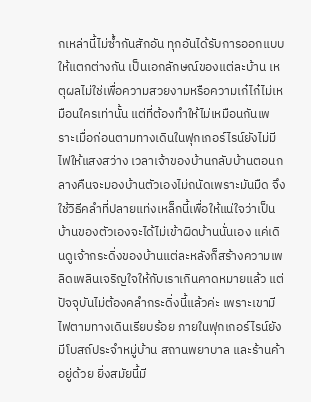กเหล่านี้ไม่ซ้ำกันสักอัน ทุกอันได้รับการออกแบบให้แตกต่างกัน เป็นเอกลักษณ์ของแต่ละบ้าน เหตุผลไม่ใช่เพื่อความสวยงามหรือความเก๋ไก๋ไม่เหมือนใครเท่านั้น แต่ที่ต้องทำให้ไม่เหมือนกันเพราะเมื่อก่อนตามทางเดินในฟุกเกอร์ไรน์ยังไม่มีไฟให้แสงสว่าง เวลาเจ้าของบ้านกลับบ้านตอนกลางคืนจะมองบ้านตัวเองไม่ถนัดเพราะมันมืด จึงใช้วิธีคลำที่ปลายแท่งเหล็กนี้เพื่อให้แน่ใจว่าเป็นบ้านของตัวเองจะได้ไม่เข้าผิดบ้านนั่นเอง แค่เดินดูเจ้ากระดิ่งของบ้านแต่ละหลังก็สร้างความเพลิดเพลินเจริญใจให้กับเราเกินคาดหมายแล้ว แต่ปัจจุบันไม่ต้องคลำกระดิ่งนี้แล้วค่ะ เพราะเขามีไฟตามทางเดินเรียบร้อย ภายในฟุกเกอร์ไรน์ยังมีโบสถ์ประจำหมู่บ้าน สถานพยาบาล และร้านค้าอยู่ด้วย ยิ่งสมัยนี้มี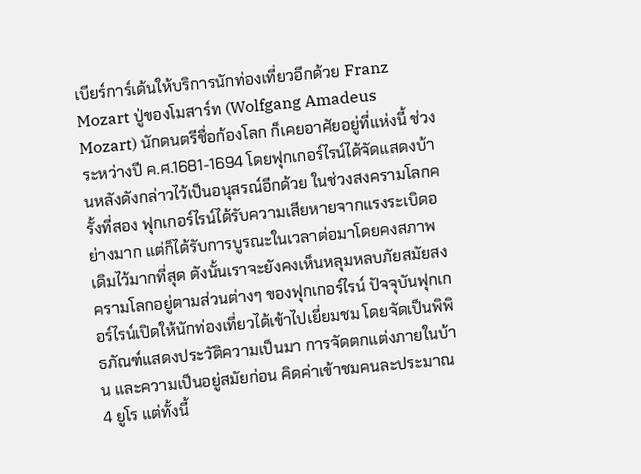เบียร์การ์เด้นให้บริการนักท่องเที่ยวอีกด้วย Franz Mozart ปู่ของโมสาร์ท (Wolfgang Amadeus Mozart) นักดนตรีชื่อก้องโลก ก็เคยอาศัยอยู่ที่แห่งนี้ ช่วงระหว่างปี ค.ศ.1681-1694 โดยฟุกเกอร์ไรน์ได้จัดแสดงบ้านหลังดังกล่าวไว้เป็นอนุสรณ์อีกด้วย ในช่วงสงครามโลกครั้งที่สอง ฟุกเกอร์ไรน์ได้รับความเสียหายจากแรงระเบิดอย่างมาก แต่ก็ได้รับการบูรณะในเวลาต่อมาโดยคงสภาพเดิมไว้มากที่สุด ดังนั้นเราจะยังคงเห็นหลุมหลบภัยสมัยสงครามโลกอยู่ตามส่วนต่างๆ ของฟุกเกอร์ไรน์ ปัจจุบันฟุกเกอร์ไรน์เปิดให้นักท่องเที่ยวได้เข้าไปเยี่ยมชม โดยจัดเป็นพิพิธภัณฑ์แสดงประวัติความเป็นมา การจัดตกแต่งภายในบ้าน และความเป็นอยู่สมัยก่อน คิดค่าเข้าชมคนละประมาณ 4 ยูโร แต่ทั้งนี้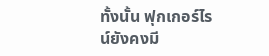ทั้งนั้น ฟุกเกอร์ไรน์ยังคงมี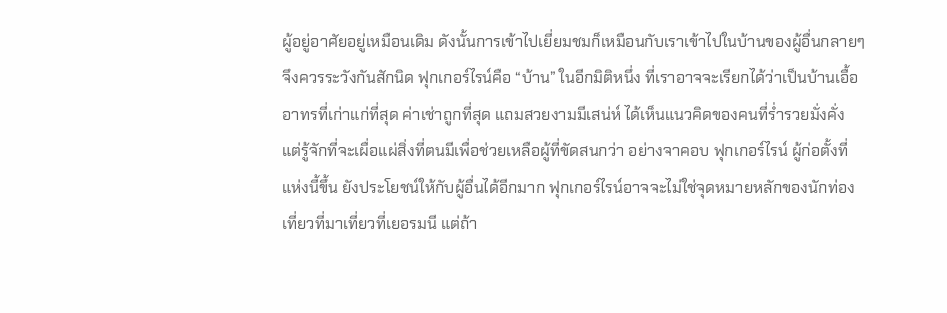ผู้อยู่อาศัยอยู่เหมือนเดิม ดังนั้นการเข้าไปเยี่ยมชมก็เหมือนกับเราเข้าไปในบ้านของผู้อื่นกลายๆ จึงควรระวังกันสักนิด ฟุกเกอร์ไรน์คือ “บ้าน” ในอีกมิติหนึ่ง ที่เราอาจจะเรียกได้ว่าเป็นบ้านเอื้ออาทรที่เก่าแก่ที่สุด ค่าเช่าถูกที่สุด แถมสวยงามมีเสน่ห์ ได้เห็นแนวคิดของคนที่ร่ำรวยมั่งคั่ง แต่รู้จักที่จะเผื่อแผ่สิ่งที่ตนมีเพื่อช่วยเหลือผู้ที่ขัดสนกว่า อย่างจาคอบ ฟุกเกอร์ไรน์ ผู้ก่อตั้งที่แห่งนี้ขึ้น ยังประโยชน์ให้กับผู้อื่นได้อีกมาก ฟุกเกอร์ไรน์อาจจะไม่ใช่จุดหมายหลักของนักท่องเที่ยวที่มาเที่ยวที่เยอรมนี แต่ถ้า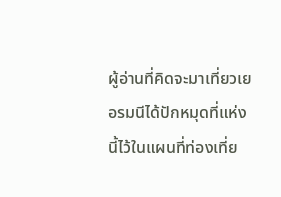ผู้อ่านที่คิดจะมาเที่ยวเยอรมนีได้ปักหมุดที่แห่งนี้ไว้ในแผนที่ท่องเที่ย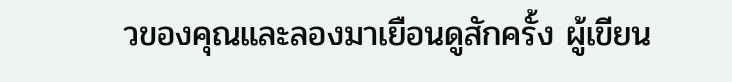วของคุณและลองมาเยือนดูสักครั้ง ผู้เขียน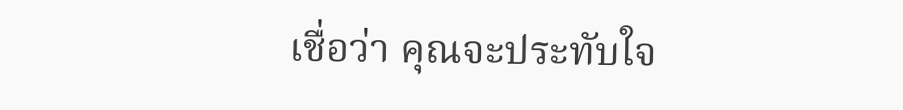เชื่อว่า คุณจะประทับใจ